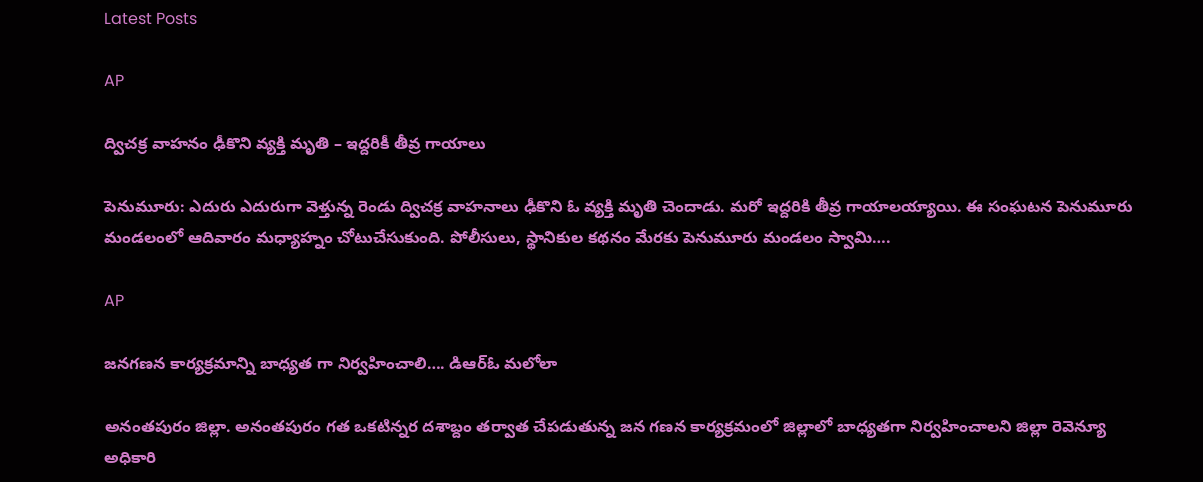Latest Posts

AP

ద్విచక్ర వాహనం ఢీకొని వ్యక్తి మృతి – ఇద్దరికీ తీవ్ర గాయాలు

పెనుమూరు: ఎదురు ఎదురుగా వెళ్తున్న రెండు ద్విచక్ర వాహనాలు ఢీకొని ఓ వ్యక్తి మృతి చెందాడు. మరో ఇద్దరికి తీవ్ర గాయాలయ్యాయి. ఈ సంఘటన పెనుమూరు మండలంలో ఆదివారం మధ్యాహ్నం చోటుచేసుకుంది. పోలీసులు, స్థానికుల కథనం మేరకు పెనుమూరు మండలం స్వామి….

AP

జనగణన కార్యక్రమాన్ని బాధ్యత గా నిర్వహించాలి…. డిఆర్ఓ మలోలా

అనంతపురం జిల్లా. అనంతపురం గత ఒకటిన్నర దశాబ్దం తర్వాత చేపడుతున్న జన గణన కార్యక్రమంలో జిల్లాలో బాధ్యతగా నిర్వహించాలని జిల్లా రెవెన్యూ అధికారి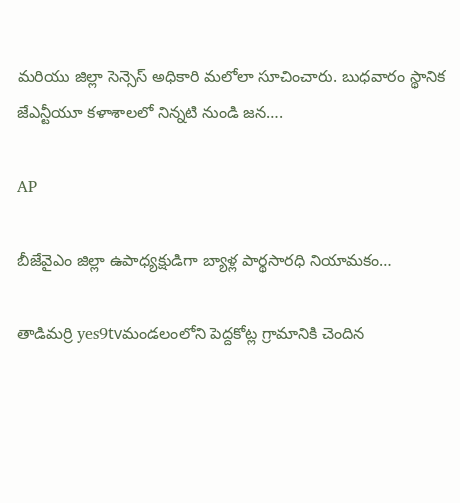మరియు జిల్లా సెన్సెస్ అధికారి మలోలా సూచించారు. బుధవారం స్థానిక జేఎన్టీయూ కళాశాలలో నిన్నటి నుండి జన….

AP

బీజేవైఎం జిల్లా ఉపాధ్యక్షుడిగా బ్యాళ్ల పార్థసారధి నియామకం…

తాడిమర్రి yes9tvమండలంలోని పెద్దకోట్ల గ్రామానికి చెందిన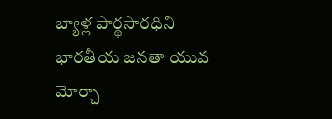బ్యాళ్ల పార్థసారధిని భారతీయ జనతా యువ మోర్చా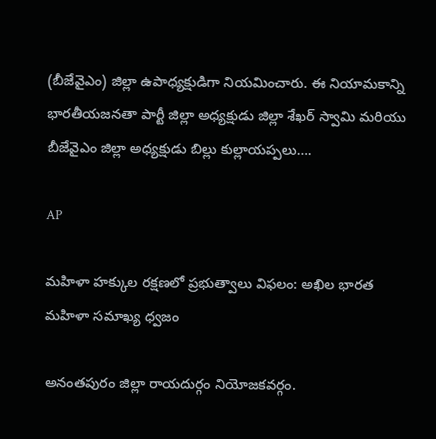(బీజేవైఎం) జిల్లా ఉపాధ్యక్షుడిగా నియమించారు. ఈ నియామకాన్ని భారతీయజనతా పార్టీ జిల్లా అధ్యక్షుడు జిల్లా శేఖర్ స్వామి మరియు బీజేవైఎం జిల్లా అధ్యక్షుడు బిల్లు కుల్లాయప్పలు….

AP

మహిళా హక్కుల రక్షణలో ప్రభుత్వాలు విఫలం: అఖిల భారత మహిళా సమాఖ్య ధ్వజం

అనంతపురం జిల్లా రాయదుర్గం నియోజకవర్గం.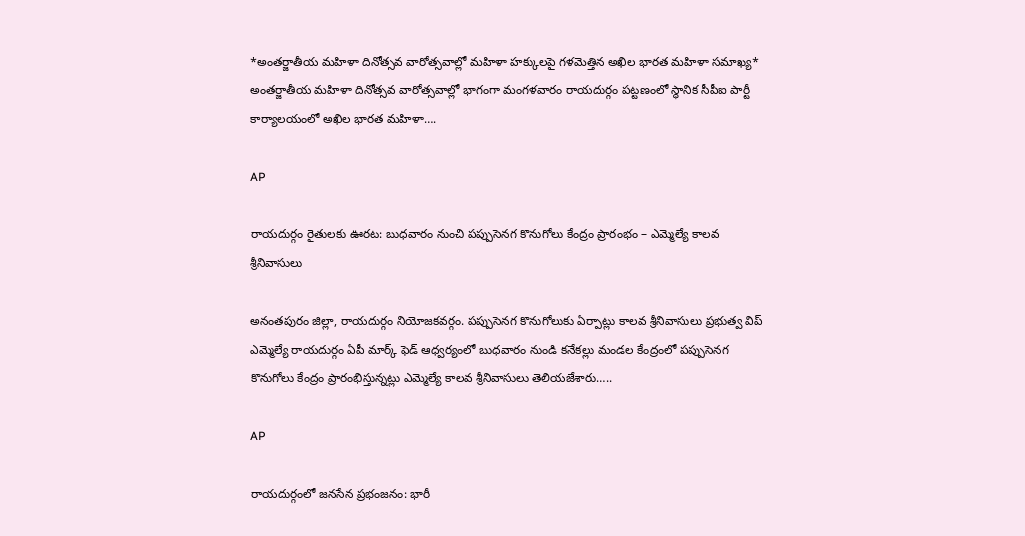*అంతర్జాతీయ మహిళా దినోత్సవ వారోత్సవాల్లో మహిళా హక్కులపై గళమెత్తిన అఖిల భారత మహిళా సమాఖ్య* అంతర్జాతీయ మహిళా దినోత్సవ వారోత్సవాల్లో భాగంగా మంగళవారం రాయదుర్గం పట్టణంలో స్థానిక సీపీఐ పార్టీ కార్యాలయంలో అఖిల భారత మహిళా….

AP

రాయదుర్గం రైతులకు ఊరట: బుధవారం నుంచి పప్పుసెనగ కొనుగోలు కేంద్రం ప్రారంభం – ఎమ్మెల్యే కాలవ శ్రీనివాసులు

అనంతపురం జిల్లా, రాయదుర్గం నియోజకవర్గం. పప్పుసెనగ కొనుగోలుకు ఏర్పాట్లు కాలవ శ్రీనివాసులు ప్రభుత్వ విప్ ఎమ్మెల్యే రాయదుర్గం ఏపీ మార్క్ ఫెడ్ ఆధ్వర్యంలో బుధవారం నుండి కనేకల్లు మండల కేంద్రంలో పప్పుసెనగ కొనుగోలు కేంద్రం ప్రారంభిస్తున్నట్లు ఎమ్మెల్యే కాలవ శ్రీనివాసులు తెలియజేశారు…..

AP

రాయదుర్గంలో జనసేన ప్రభంజనం: భారీ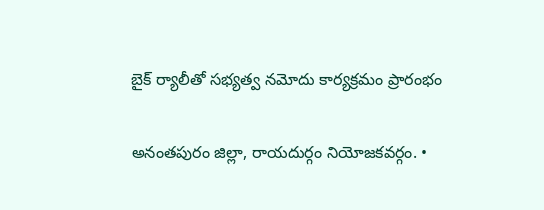బైక్ ర్యాలీతో సభ్యత్వ నమోదు కార్యక్రమం ప్రారంభం

అనంతపురం జిల్లా, రాయదుర్గం నియోజకవర్గం. •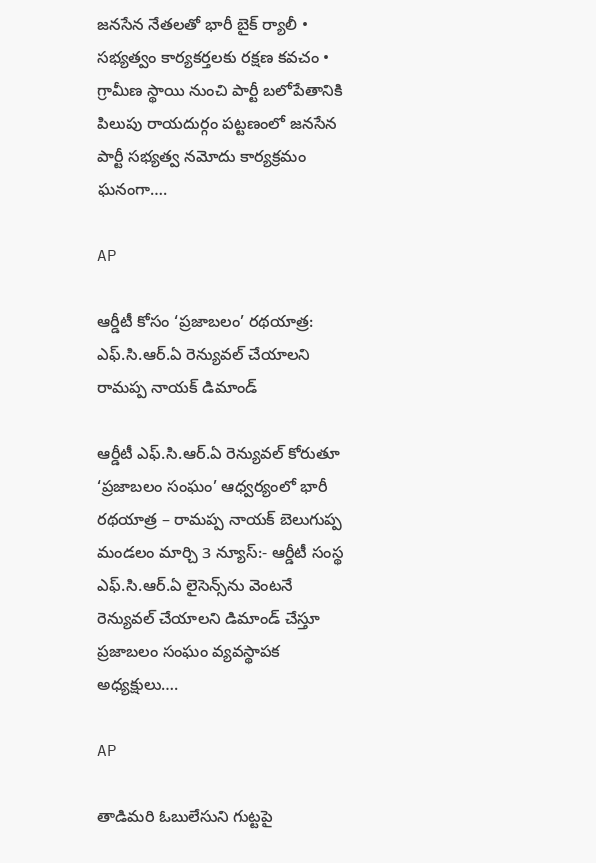జనసేన నేతలతో భారీ బైక్ ర్యాలీ • సభ్యత్వం కార్యకర్తలకు రక్షణ కవచం • గ్రామీణ స్థాయి నుంచి పార్టీ బలోపేతానికి పిలుపు రాయదుర్గం పట్టణంలో జనసేన పార్టీ సభ్యత్వ నమోదు కార్యక్రమం ఘనంగా….

AP

ఆర్డీటీ కోసం ‘ప్రజాబలం’ రథయాత్ర: ఎఫ్.సి.ఆర్.ఏ రెన్యువల్ చేయాలని రామప్ప నాయక్ డిమాండ్

ఆర్డీటీ ఎఫ్.సి.ఆర్.ఏ రెన్యువల్ కోరుతూ ‘ప్రజాబలం సంఘం’ ఆధ్వర్యంలో భారీ రథయాత్ర – రామప్ప నాయక్ బెలుగుప్ప మండలం మార్చి 3 న్యూస్:- ఆర్డీటీ సంస్థ ఎఫ్.సి.ఆర్.ఏ లైసెన్స్‌ను వెంటనే రెన్యువల్ చేయాలని డిమాండ్ చేస్తూ ప్రజాబలం సంఘం వ్యవస్థాపక అధ్యక్షులు….

AP

తాడిమరి ఓబులేసుని గుట్టపై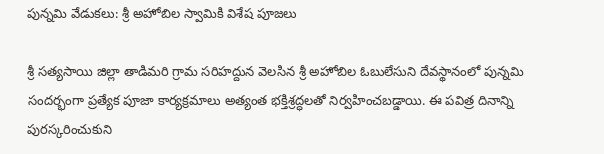పున్నమి వేడుకలు: శ్రీ అహోబిల స్వామికి విశేష పూజలు

శ్రీ సత్యసాయి జిల్లా తాడిమరి గ్రామ సరిహద్దున వెలసిన శ్రీ అహోబిల ఓబులేసుని దేవస్థానంలో పున్నమి సందర్భంగా ప్రత్యేక పూజా కార్యక్రమాలు అత్యంత భక్తిశ్రద్ధలతో నిర్వహించబడ్డాయి. ఈ పవిత్ర దినాన్ని పురస్కరించుకుని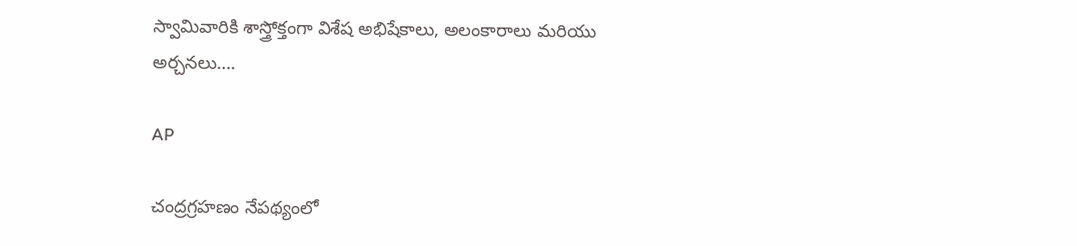స్వామివారికి శాస్త్రోక్తంగా విశేష అభిషేకాలు, అలంకారాలు మరియు అర్చనలు….

AP

చంద్రగ్రహణం నేపథ్యంలో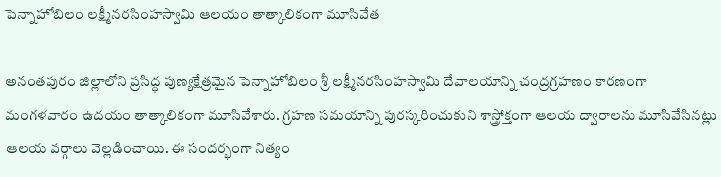పెన్నాహోబిలం లక్ష్మీనరసింహస్వామి ఆలయం తాత్కాలికంగా మూసివేత

అనంతపురం జిల్లాలోని ప్రసిద్ధ పుణ్యక్షేత్రమైన పెన్నాహోబిలం శ్రీ లక్ష్మీనరసింహస్వామి దేవాలయాన్ని చంద్రగ్రహణం కారణంగా మంగళవారం ఉదయం తాత్కాలికంగా మూసివేశారు. గ్రహణ సమయాన్ని పురస్కరించుకుని శాస్త్రోక్తంగా ఆలయ ద్వారాలను మూసివేసినట్లు ఆలయ వర్గాలు వెల్లడించాయి. ఈ సందర్భంగా నిత్యం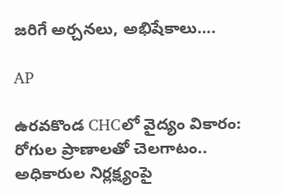జరిగే అర్చనలు, అభిషేకాలు….

AP

ఉరవకొండ CHCలో వైద్యం వికారం: రోగుల ప్రాణాలతో చెలగాటం.. అధికారుల నిర్లక్ష్యంపై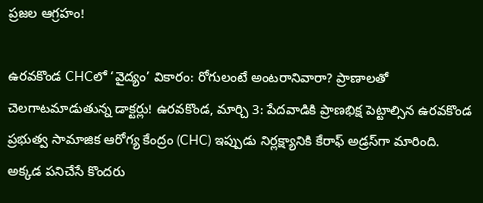ప్రజల ఆగ్రహం!

ఉరవకొండ CHCలో ‘వైద్యం’ వికారం: రోగులంటే అంటరానివారా? ప్రాణాలతో చెలగాటమాడుతున్న డాక్టర్లు! ఉరవకొండ, మార్చి 3: పేదవాడికి ప్రాణభిక్ష పెట్టాల్సిన ఉరవకొండ ప్రభుత్వ సామాజిక ఆరోగ్య కేంద్రం (CHC) ఇప్పుడు నిర్లక్ష్యానికి కేరాఫ్ అడ్రస్‌గా మారింది. అక్కడ పనిచేసే కొందరు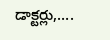డాక్టర్లు,….